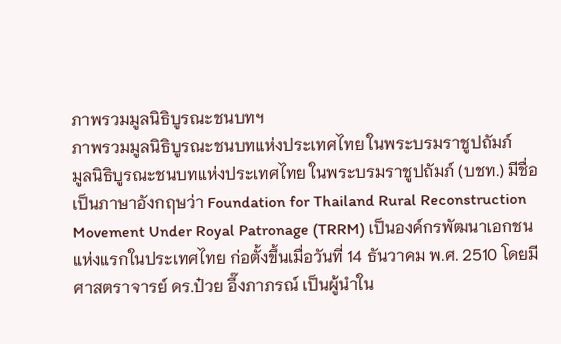ภาพรวมมูลนิธิบูรณะชนบทฯ
ภาพรวมมูลนิธิบูรณะชนบทแห่งประเทศไทย ในพระบรมราชูปถัมภ์
มูลนิธิบูรณะชนบทแห่งประเทศไทย ในพระบรมราชูปถัมภ์ (บชท.) มีชื่อเป็นภาษาอังกฤษว่า Foundation for Thailand Rural Reconstruction Movement Under Royal Patronage (TRRM) เป็นองค์กรพัฒนาเอกชนแห่งแรกในประเทศไทย ก่อตั้งขึ้นเมื่อวันที่ 14 ธันวาคม พ.ศ. 2510 โดยมี ศาสตราจารย์ ดร.ป๋วย อึ๊งภาภรณ์ เป็นผู้นำใน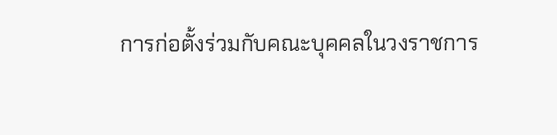การก่อตั้งร่วมกับคณะบุคคลในวงราชการ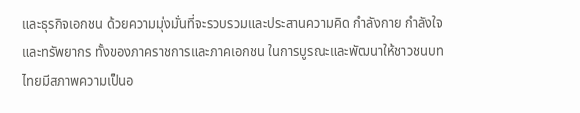และธุรกิจเอกชน ด้วยความมุ่งมั่นที่จะรวบรวมและประสานความคิด กำลังกาย กำลังใจ และทรัพยากร ทั้งของภาคราชการและภาคเอกชน ในการบูรณะและพัฒนาให้ชาวชนบทไทยมีสภาพความเป็นอ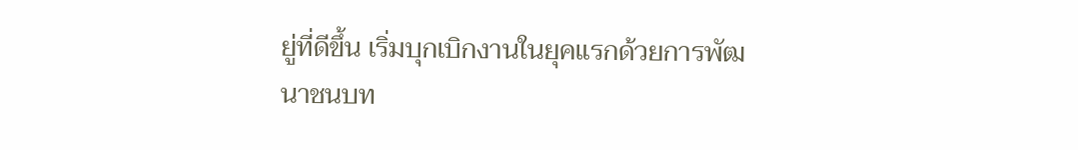ยู่ที่ดีขึ้น เริ่มบุกเบิกงานในยุคแรกด้วยการพัฒนาชนบท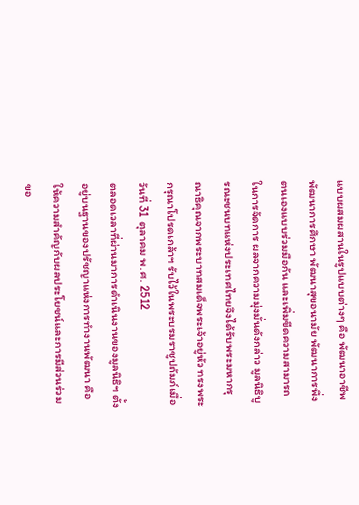แบบผสมผสานในรูปแบบต่างๆ คือ พัฒนาอาชีพ พัฒนาการศึกษา พัฒนาสุขอนามัย พัฒนาการพึ่งตนเองแบบร่วมมือกัน และเพิ่มขีดความสามารถในการจัดการ ผลจากความมุ่งมั่นดังกล่าว มูลนิธิบูรณะชนบทแห่งประเทศไทยจึงได้รับพระมหากรุณาธิคุณจากพระบาทสมเด็จพระเจ้าอยู่หัว ทรงพระกรุณาโปรดเกล้าฯ รับไว้ในพระบรมราชูปถัมภ์เมื่อวันที่ 31 ตุลาคม พ.ศ. 2512
ตลอดเวลาที่ผ่านมาการดำเนินงานของมูลนิธิฯ ตั้งอยู่บนฐานของปรัชญาแห่งการทำงานพัฒนา คือให้ความสำคัญกับผลประโยชน์และการมีส่วนร่วมขอ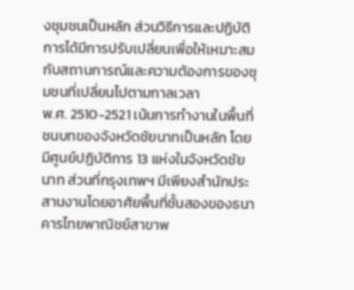งชุมชนเป็นหลัก ส่วนวิธีการและปฏิบัติการได้มีการปรับเปลี่ยนเพื่อให้เหมาะสมกับสถานการณ์และความต้องการของชุมชนที่เปลี่ยนไปตามกาลเวลา
พ.ศ. 2510-2521 เน้นการทำงานในพื้นที่ชนบทของจังหวัดชัยนาทเป็นหลัก โดยมีศูนย์ปฏิบัติการ 13 แห่งในจังหวัดชัยนาท ส่วนที่กรุงเทพฯ มีเพียงสำนักประสานงานโดยอาศัยพื้นที่ชั้นสองของธนาคารไทยพาณิชย์สาขาพ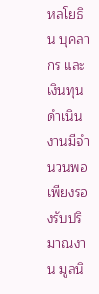หลโยธิน บุคลากร และเงินทุนดำเนินงานมีจำนวนพอเพียงรองรับปริมาณงาน มูลนิ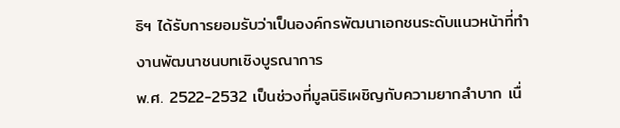ธิฯ ได้รับการยอมรับว่าเป็นองค์กรพัฒนาเอกชนระดับแนวหน้าที่ทำงานพัฒนาชนบทเชิงบูรณาการ
พ.ศ. 2522-2532 เป็นช่วงที่มูลนิธิเผชิญกับความยากลำบาก เนื่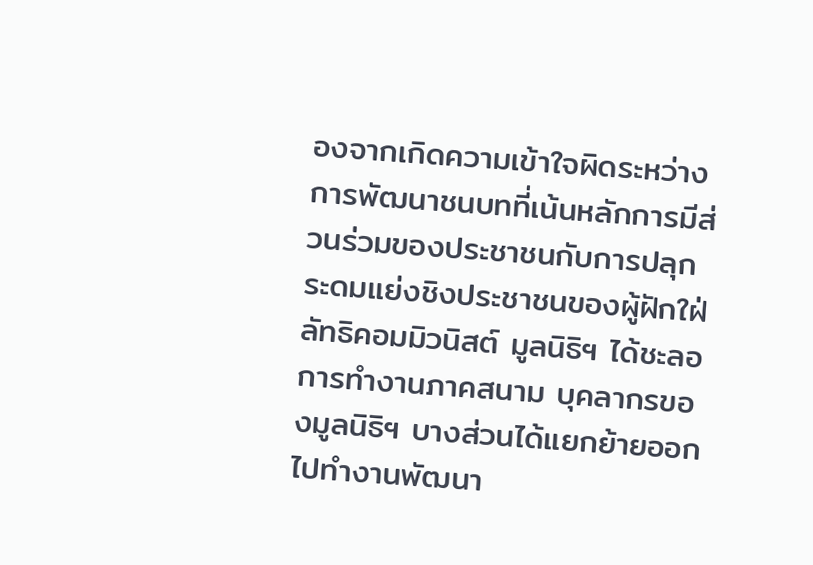องจากเกิดความเข้าใจผิดระหว่างการพัฒนาชนบทที่เน้นหลักการมีส่วนร่วมของประชาชนกับการปลุกระดมแย่งชิงประชาชนของผู้ฝักใฝ่ลัทธิคอมมิวนิสต์ มูลนิธิฯ ได้ชะลอการทำงานภาคสนาม บุคลากรของมูลนิธิฯ บางส่วนได้แยกย้ายออกไปทำงานพัฒนา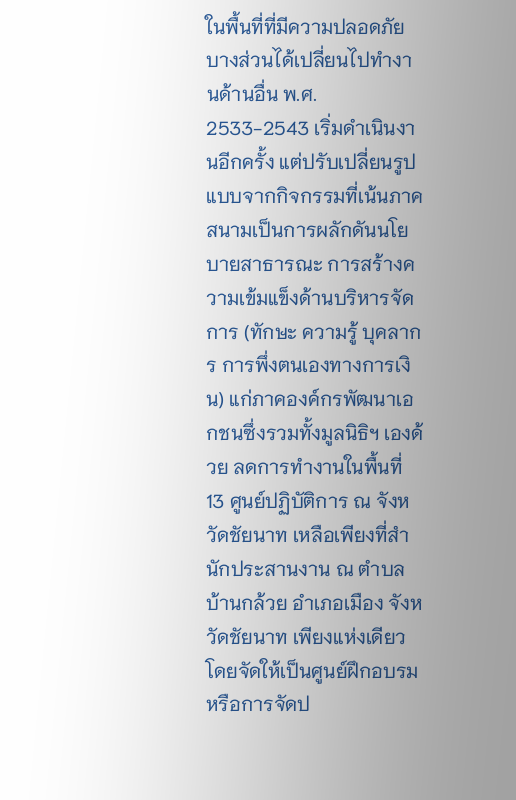ในพื้นที่ที่มีความปลอดภัย บางส่วนได้เปลี่ยนไปทำงานด้านอื่น พ.ศ. 2533-2543 เริ่มดำเนินงานอีกครั้ง แต่ปรับเปลี่ยนรูปแบบจากกิจกรรมที่เน้นภาคสนามเป็นการผลักดันนโยบายสาธารณะ การสร้างความเข้มแข็งด้านบริหารจัดการ (ทักษะ ความรู้ บุคลากร การพึ่งตนเองทางการเงิน) แก่ภาคองค์กรพัฒนาเอกชนซึ่งรวมทั้งมูลนิธิฯ เองด้วย ลดการทำงานในพื้นที่ 13 ศูนย์ปฏิบัติการ ณ จังหวัดชัยนาท เหลือเพียงที่สำนักประสานงาน ณ ตำบลบ้านกล้วย อำเภอเมือง จังหวัดชัยนาท เพียงแห่งเดียว โดยจัดให้เป็นศูนย์ฝึกอบรมหรือการจัดป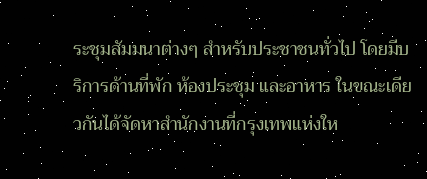ระชุมสัมมนาต่างๆ สำหรับประชาชนทั่วไป โดยมีบริการด้านที่พัก ห้องประชุม และอาหาร ในขณะเดียวกันได้จัดหาสำนักงานที่กรุงเทพแห่งให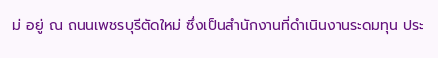ม่ อยู่ ณ ถนนเพชรบุรีตัดใหม่ ซึ่งเป็นสำนักงานที่ดำเนินงานระดมทุน ประ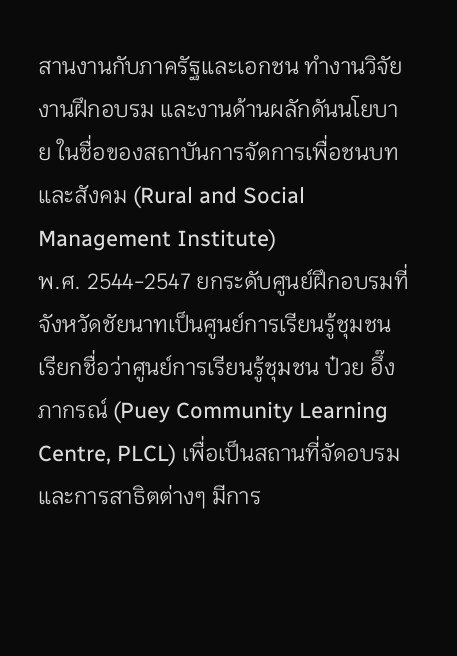สานงานกับภาครัฐและเอกชน ทำงานวิจัย งานฝึกอบรม และงานด้านผลักดันนโยบาย ในชื่อของสถาบันการจัดการเพื่อชนบทและสังคม (Rural and Social Management Institute)
พ.ศ. 2544-2547 ยกระดับศูนย์ฝึกอบรมที่จังหวัดชัยนาทเป็นศูนย์การเรียนรู้ชุมชน เรียกชื่อว่าศูนย์การเรียนรู้ชุมชน ป๋วย อึ๊งภากรณ์ (Puey Community Learning Centre, PLCL) เพื่อเป็นสถานที่จัดอบรมและการสาธิตต่างๆ มีการ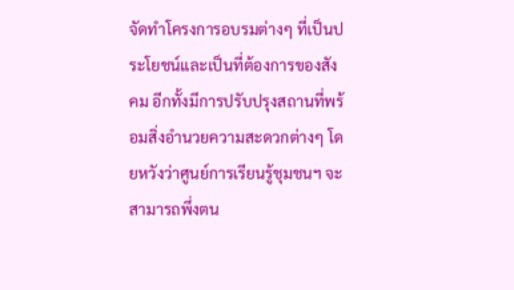จัดทำโครงการอบรมต่างๆ ที่เป็นประโยชน์และเป็นที่ต้องการของสังคม อีกทั้งมีการปรับปรุงสถานที่พร้อมสิ่งอำนวยความสะดวกต่างๆ โดยหวังว่าศูนย์การเรียนรู้ชุมชนฯ จะสามารถพึ่งตน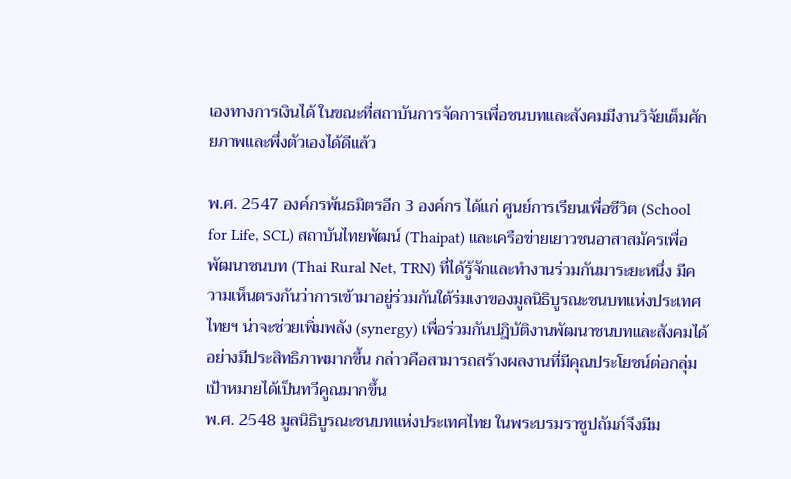เองทางการเงินได้ ในขณะที่สถาบันการจัดการเพื่อชนบทและสังคมมีงานวิจัยเต็มศักยภาพและพึ่งตัวเองได้ดีแล้ว

พ.ศ. 2547 องค์กรพันธมิตรอีก 3 องค์กร ได้แก่ ศูนย์การเรียนเพื่อชีวิต (School for Life, SCL) สถาบันไทยพัฒน์ (Thaipat) และเครือข่ายเยาวชนอาสาสมัครเพื่อพัฒนาชนบท (Thai Rural Net, TRN) ที่ได้รู้จักและทำงานร่วมกันมาระยะหนึ่ง มีความเห็นตรงกันว่าการเข้ามาอยู่ร่วมกันใต้ร่มเงาของมูลนิธิบูรณะชนบทแห่งประเทศไทยฯ น่าจะช่วยเพิ่มพลัง (synergy) เพื่อร่วมกันปฎิบัติงานพัฒนาชนบทและสังคมได้อย่างมีประสิทธิภาพมากขึ้น กล่าวคือสามารถสร้างผลงานที่มีคุณประโยชน์ต่อกลุ่มเป้าหมายได้เป็นทวีคูณมากขึ้น
พ.ศ. 2548 มูลนิธิบูรณะชนบทแห่งประเทศไทย ในพระบรมราชูปถัมภ์จึงมีม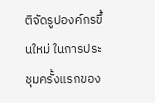ติจัดรูปองค์กรขึ้นใหม่ ในการประชุมครั้งแรกของ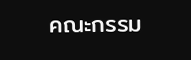คณะกรรม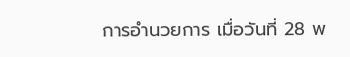การอำนวยการ เมื่อวันที่ 28 พ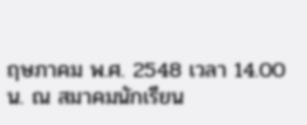ฤษภาคม พ.ศ. 2548 เวลา 14.00 น. ณ สมาคมนักเรียน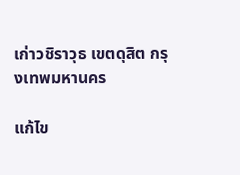เก่าวชิราวุธ เขตดุสิต กรุงเทพมหานคร

แก้ไข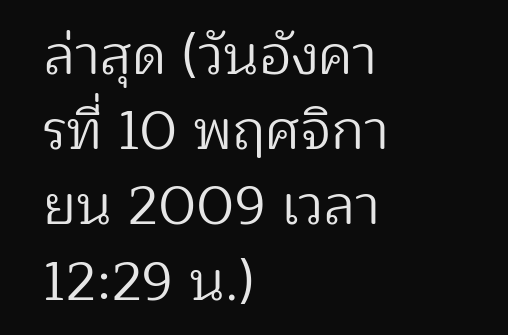ล่าสุด (วันอังคารที่ 10 พฤศจิกายน 2009 เวลา 12:29 น.)